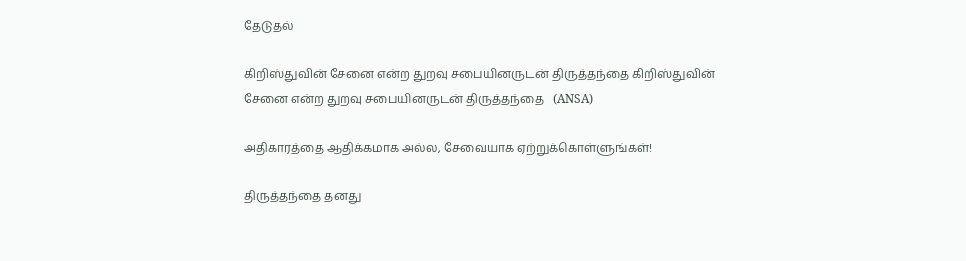தேடுதல்

கிறிஸ்துவின் சேனை என்ற துறவு சபையினருடன் திருத்தந்தை கிறிஸ்துவின் சேனை என்ற துறவு சபையினருடன் திருத்தந்தை   (ANSA)

அதிகாரத்தை ஆதிக்கமாக அல்ல, சேவையாக ஏற்றுக்கொள்ளுங்கள்!

திருத்தந்தை தனது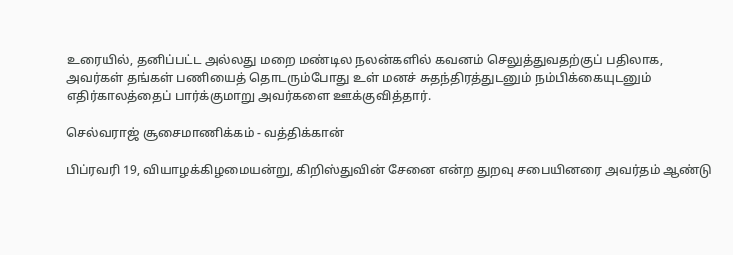உரையில், தனிப்பட்ட அல்லது மறை மண்டில நலன்களில் கவனம் செலுத்துவதற்குப் பதிலாக, அவர்கள் தங்கள் பணியைத் தொடரும்போது உள் மனச் சுதந்திரத்துடனும் நம்பிக்கையுடனும் எதிர்காலத்தைப் பார்க்குமாறு அவர்களை ஊக்குவித்தார்.

செல்வராஜ் சூசைமாணிக்கம் - வத்திக்கான்

பிப்ரவரி 19, வியாழக்கிழமையன்று, கிறிஸ்துவின் சேனை என்ற துறவு சபையினரை அவர்தம் ஆண்டு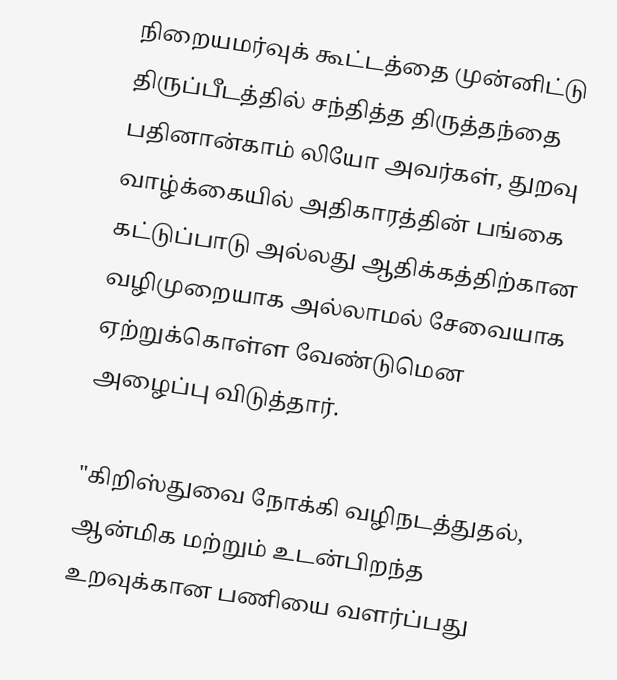நிறையமர்வுக் கூட்டத்தை முன்னிட்டு திருப்பீடத்தில் சந்தித்த திருத்தந்தை பதினான்காம் லியோ அவர்கள், துறவு வாழ்க்கையில் அதிகாரத்தின் பங்கை கட்டுப்பாடு அல்லது ஆதிக்கத்திற்கான வழிமுறையாக அல்லாமல் சேவையாக ஏற்றுக்கொள்ள வேண்டுமென அழைப்பு விடுத்தார்.

"கிறிஸ்துவை நோக்கி வழிநடத்துதல், ஆன்மிக மற்றும் உடன்பிறந்த உறவுக்கான பணியை வளர்ப்பது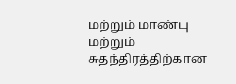மற்றும் மாண்பு மற்றும் சுதந்திரத்திற்கான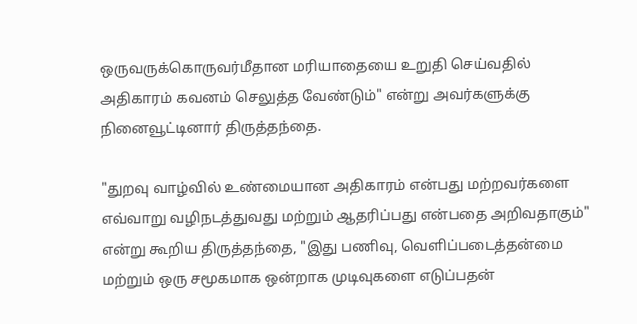ஒருவருக்கொருவர்மீதான மரியாதையை உறுதி செய்வதில் அதிகாரம் கவனம் செலுத்த வேண்டும்" என்று அவர்களுக்கு நினைவூட்டினார் திருத்தந்தை.

"துறவு வாழ்வில் உண்மையான அதிகாரம் என்பது மற்றவர்களை எவ்வாறு வழிநடத்துவது மற்றும் ஆதரிப்பது என்பதை அறிவதாகும்" என்று கூறிய திருத்தந்தை, "இது பணிவு, வெளிப்படைத்தன்மை மற்றும் ஒரு சமூகமாக ஒன்றாக முடிவுகளை எடுப்பதன்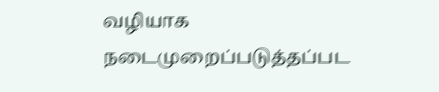வழியாக நடைமுறைப்படுத்தப்பட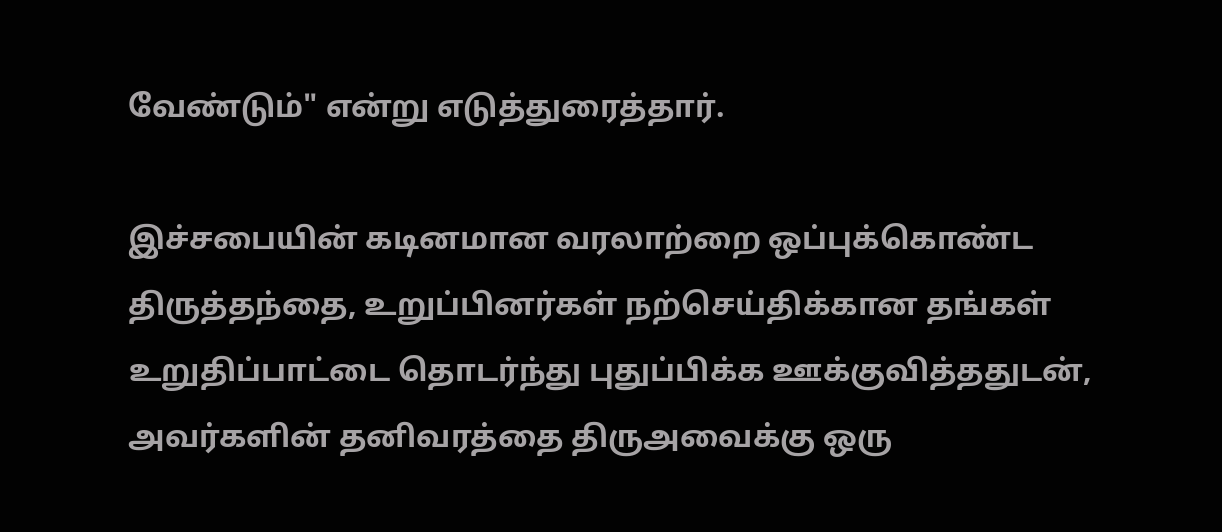வேண்டும்" என்று எடுத்துரைத்தார்.

இச்சபையின் கடினமான வரலாற்றை ஒப்புக்கொண்ட திருத்தந்தை, உறுப்பினர்கள் நற்செய்திக்கான தங்கள் உறுதிப்பாட்டை தொடர்ந்து புதுப்பிக்க ஊக்குவித்ததுடன், அவர்களின் தனிவரத்தை திருஅவைக்கு ஒரு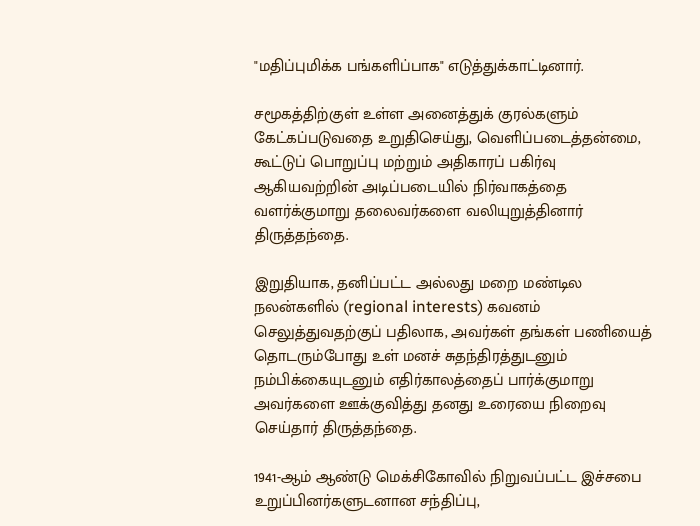"மதிப்புமிக்க பங்களிப்பாக" எடுத்துக்காட்டினார்.

சமூகத்திற்குள் உள்ள அனைத்துக் குரல்களும் கேட்கப்படுவதை உறுதிசெய்து, வெளிப்படைத்தன்மை, கூட்டுப் பொறுப்பு மற்றும் அதிகாரப் பகிர்வு ஆகியவற்றின் அடிப்படையில் நிர்வாகத்தை வளர்க்குமாறு தலைவர்களை வலியுறுத்தினார் திருத்தந்தை.

இறுதியாக, தனிப்பட்ட அல்லது மறை மண்டில நலன்களில் (regional interests) கவனம் செலுத்துவதற்குப் பதிலாக, அவர்கள் தங்கள் பணியைத் தொடரும்போது உள் மனச் சுதந்திரத்துடனும் நம்பிக்கையுடனும் எதிர்காலத்தைப் பார்க்குமாறு அவர்களை ஊக்குவித்து தனது உரையை நிறைவு செய்தார் திருத்தந்தை.

1941-ஆம் ஆண்டு மெக்சிகோவில் நிறுவப்பட்ட இச்சபை உறுப்பினர்களுடனான சந்திப்பு,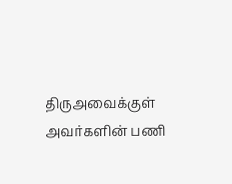திருஅவைக்குள் அவர்களின் பணி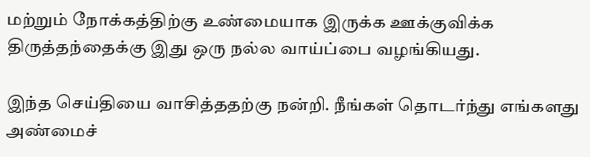மற்றும் நோக்கத்திற்கு உண்மையாக இருக்க ஊக்குவிக்க திருத்தந்தைக்கு இது ஒரு நல்ல வாய்ப்பை வழங்கியது.

இந்த செய்தியை வாசித்ததற்கு நன்றி. நீங்கள் தொடர்ந்து எங்களது அண்மைச்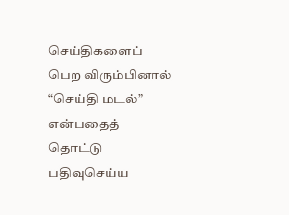செய்திகளைப் பெற விரும்பினால் “செய்தி மடல்” என்பதைத் தொட்டு பதிவுசெய்ய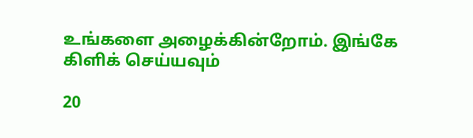உங்களை அழைக்கின்றோம். இங்கே கிளிக் செய்யவும்

20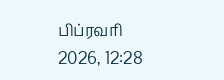பிப்ரவரி 2026, 12:28